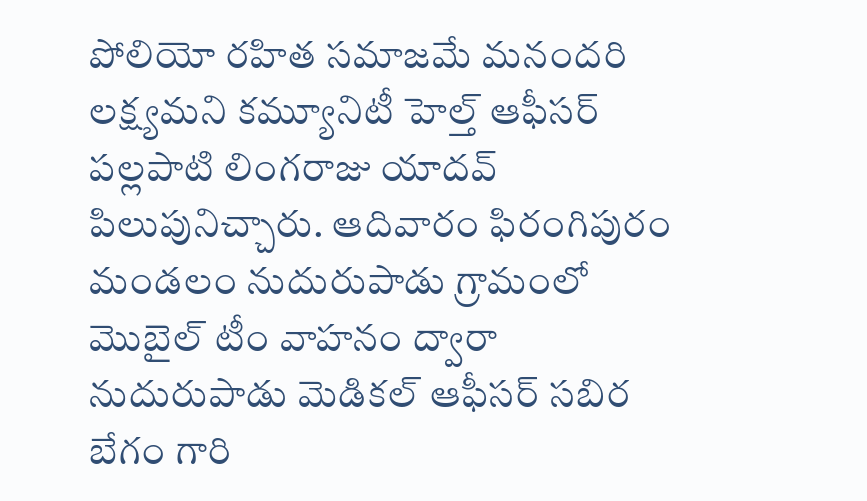పోలియో రహిత సమాజమే మనందరి లక్ష్యమని కమ్యూనిటీ హెల్త్ ఆఫీసర్ పల్లపాటి లింగరాజు యాదవ్ పిలుపునిచ్చారు. ఆదివారం ఫిరంగిపురం మండలం నుదురుపాడు గ్రామంలో మొబైల్ టీం వాహనం ద్వారా నుదురుపాడు మెడికల్ ఆఫీసర్ సబిర బేగం గారి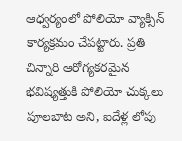ఆధ్వర్యంలో పోలియో వ్యాక్సిన్ కార్యక్రమం చేపట్టారు. ప్రతి చిన్నారి ఆరోగ్యకరమైన భవిష్యత్తుకి పోలియో చుక్కలు పూలబాట అని, ఐదేళ్ల లోపు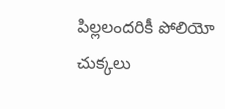పిల్లలందరికీ పోలియో చుక్కలు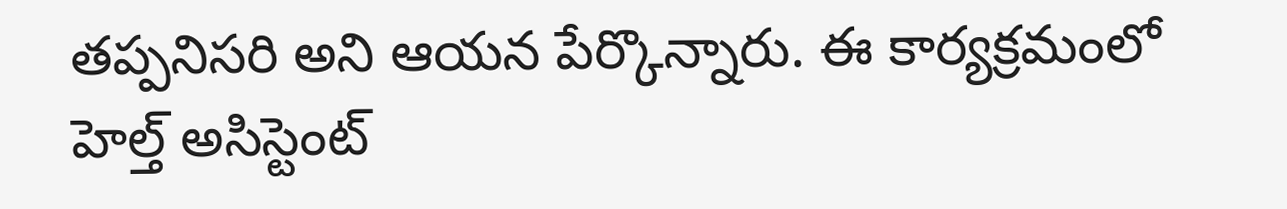తప్పనిసరి అని ఆయన పేర్కొన్నారు. ఈ కార్యక్రమంలో హెల్త్ అసిస్టెంట్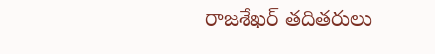రాజశేఖర్ తదితరులు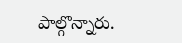పాల్గొన్నారు.